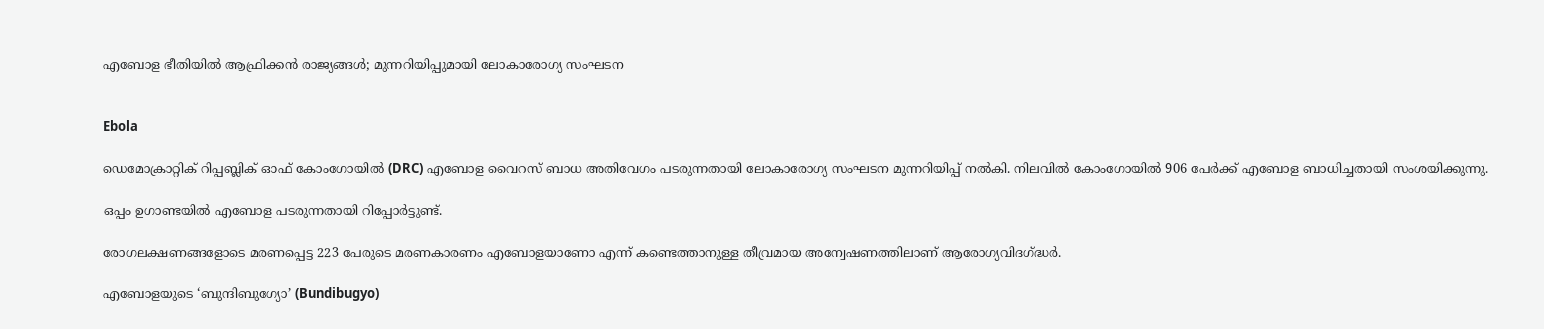എബോള ഭീതിയിൽ ആഫ്രിക്കൻ രാജ്യങ്ങൾ; മുന്നറിയിപ്പുമായി ലോകാരോഗ്യ സംഘടന


Ebola

ഡെമോക്രാറ്റിക് റിപ്പബ്ലിക് ഓഫ് കോംഗോയിൽ (DRC) എബോള വൈറസ് ബാധ അതിവേഗം പടരുന്നതായി ലോകാരോഗ്യ സംഘടന മുന്നറിയിപ്പ് നൽകി. നിലവിൽ കോംഗോയിൽ 906 പേർക്ക് എബോള ബാധിച്ചതായി സംശയിക്കുന്നു.

ഒപ്പം ഉഗാണ്ടയിൽ എബോള പടരുന്നതായി റിപ്പോർട്ടുണ്ട്.

രോഗലക്ഷണങ്ങളോടെ മരണപ്പെട്ട 223 പേരുടെ മരണകാരണം എബോളയാണോ എന്ന് കണ്ടെത്താനുള്ള തീവ്രമായ അന്വേഷണത്തിലാണ് ആരോഗ്യവിദഗ്ദ്ധർ.

എബോളയുടെ ‘ബുന്ദിബുഗ്യോ’ (Bundibugyo)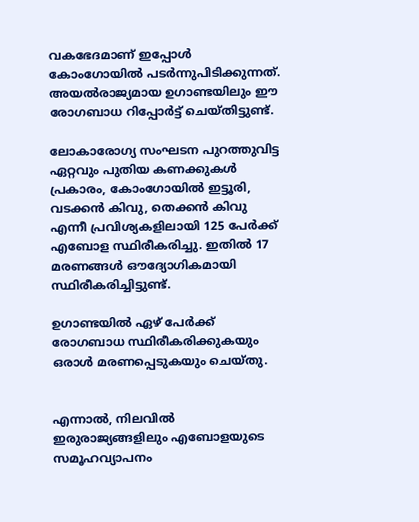വകഭേദമാണ് ഇപ്പോൾ കോംഗോയിൽ പടർന്നുപിടിക്കുന്നത്. അയൽരാജ്യമായ ഉഗാണ്ടയിലും ഈ രോഗബാധ റിപ്പോർട്ട് ചെയ്തിട്ടുണ്ട്.

ലോകാരോഗ്യ സംഘടന പുറത്തുവിട്ട ഏറ്റവും പുതിയ കണക്കുകൾ പ്രകാരം, കോംഗോയിൽ ഇട്ടൂരി, വടക്കൻ കിവു, തെക്കൻ കിവു എന്നീ പ്രവിശ്യകളിലായി 125 പേർക്ക് എബോള സ്ഥിരീകരിച്ചു. ഇതിൽ 17 മരണങ്ങൾ ഔദ്യോഗികമായി സ്ഥിരീകരിച്ചിട്ടുണ്ട്.

ഉഗാണ്ടയിൽ ഏഴ് പേർക്ക് രോഗബാധ സ്ഥിരീകരിക്കുകയും ഒരാൾ മരണപ്പെടുകയും ചെയ്തു.


എന്നാൽ, നിലവിൽ ഇരുരാജ്യങ്ങളിലും എബോളയുടെ സമൂഹവ്യാപനം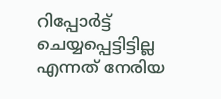റിപ്പോർട്ട് ചെയ്യപ്പെട്ടിട്ടില്ല എന്നത് നേരിയ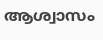ആശ്വാസം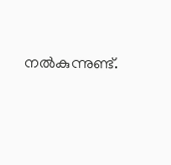നൽകുന്നുണ്ട്.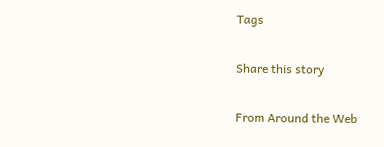Tags

Share this story

From Around the Web